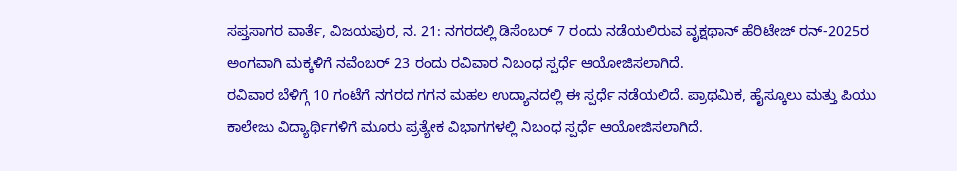ಸಪ್ತಸಾಗರ ವಾರ್ತೆ, ವಿಜಯಪುರ, ನ. 21: ನಗರದಲ್ಲಿ ಡಿಸೆಂಬರ್ 7 ರಂದು ನಡೆಯಲಿರುವ ವೃಕ್ಷಥಾನ್ ಹೆರಿಟೇಜ್ ರನ್-2025ರ ಅಂಗವಾಗಿ ಮಕ್ಕಳಿಗೆ ನವೆಂಬರ್ 23 ರಂದು ರವಿವಾರ ನಿಬಂಧ ಸ್ಪರ್ಧೆ ಆಯೋಜಿಸಲಾಗಿದೆ.
ರವಿವಾರ ಬೆಳಿಗ್ಗೆ 10 ಗಂಟೆಗೆ ನಗರದ ಗಗನ ಮಹಲ ಉದ್ಯಾನದಲ್ಲಿ ಈ ಸ್ಪರ್ಧೆ ನಡೆಯಲಿದೆ. ಪ್ರಾಥಮಿಕ, ಹೈಸ್ಕೂಲು ಮತ್ತು ಪಿಯು ಕಾಲೇಜು ವಿದ್ಯಾರ್ಥಿಗಳಿಗೆ ಮೂರು ಪ್ರತ್ಯೇಕ ವಿಭಾಗಗಳಲ್ಲಿ ನಿಬಂಧ ಸ್ಪರ್ಧೆ ಆಯೋಜಿಸಲಾಗಿದೆ.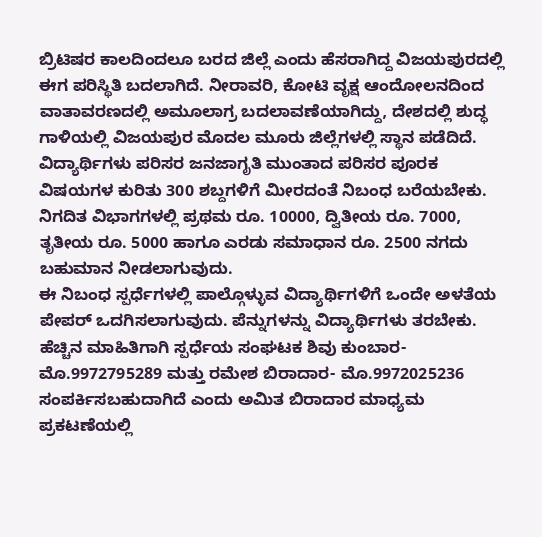ಬ್ರಿಟಿಷರ ಕಾಲದಿಂದಲೂ ಬರದ ಜಿಲ್ಲೆ ಎಂದು ಹೆಸರಾಗಿದ್ದ ವಿಜಯಪುರದಲ್ಲಿ ಈಗ ಪರಿಸ್ಥಿತಿ ಬದಲಾಗಿದೆ. ನೀರಾವರಿ, ಕೋಟಿ ವೃಕ್ಷ ಆಂದೋಲನದಿಂದ ವಾತಾವರಣದಲ್ಲಿ ಅಮೂಲಾಗ್ರ ಬದಲಾವಣೆಯಾಗಿದ್ದು, ದೇಶದಲ್ಲಿ ಶುದ್ಧ ಗಾಳಿಯಲ್ಲಿ ವಿಜಯಪುರ ಮೊದಲ ಮೂರು ಜಿಲ್ಲೆಗಳಲ್ಲಿ ಸ್ಥಾನ ಪಡೆದಿದೆ. ವಿದ್ಯಾರ್ಥಿಗಳು ಪರಿಸರ ಜನಜಾಗೃತಿ ಮುಂತಾದ ಪರಿಸರ ಪೂರಕ ವಿಷಯಗಳ ಕುರಿತು 300 ಶಬ್ದಗಳಿಗೆ ಮೀರದಂತೆ ನಿಬಂಧ ಬರೆಯಬೇಕು.
ನಿಗದಿತ ವಿಭಾಗಗಳಲ್ಲಿ ಪ್ರಥಮ ರೂ. 10000, ದ್ವಿತೀಯ ರೂ. 7000, ತೃತೀಯ ರೂ. 5000 ಹಾಗೂ ಎರಡು ಸಮಾಧಾನ ರೂ. 2500 ನಗದು ಬಹುಮಾನ ನೀಡಲಾಗುವುದು.
ಈ ನಿಬಂಧ ಸ್ಪರ್ಧೆಗಳಲ್ಲಿ ಪಾಲ್ಗೊಳ್ಳುವ ವಿದ್ಯಾರ್ಥಿಗಳಿಗೆ ಒಂದೇ ಅಳತೆಯ ಪೇಪರ್ ಒದಗಿಸಲಾಗುವುದು. ಪೆನ್ನುಗಳನ್ನು ವಿದ್ಯಾರ್ಥಿಗಳು ತರಬೇಕು.
ಹೆಚ್ಚಿನ ಮಾಹಿತಿಗಾಗಿ ಸ್ಪರ್ಧೆಯ ಸಂಘಟಕ ಶಿವು ಕುಂಬಾರ- ಮೊ.9972795289 ಮತ್ತು ರಮೇಶ ಬಿರಾದಾರ- ಮೊ.9972025236 ಸಂಪರ್ಕಿಸಬಹುದಾಗಿದೆ ಎಂದು ಅಮಿತ ಬಿರಾದಾರ ಮಾಧ್ಯಮ ಪ್ರಕಟಣೆಯಲ್ಲಿ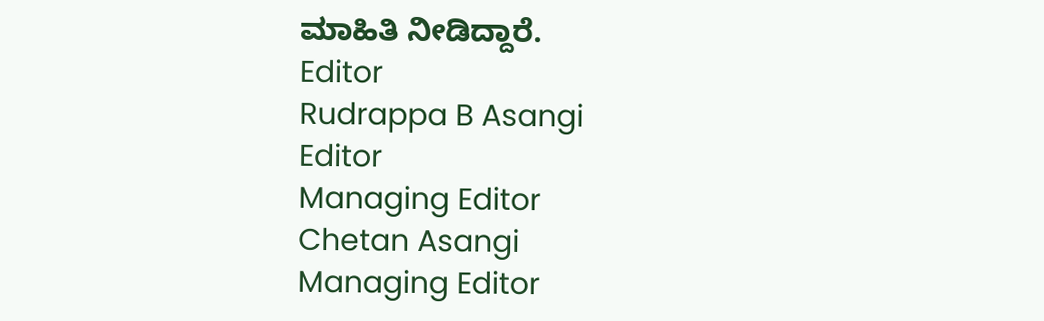ಮಾಹಿತಿ ನೀಡಿದ್ದಾರೆ.
Editor
Rudrappa B Asangi
Editor
Managing Editor
Chetan Asangi
Managing Editor